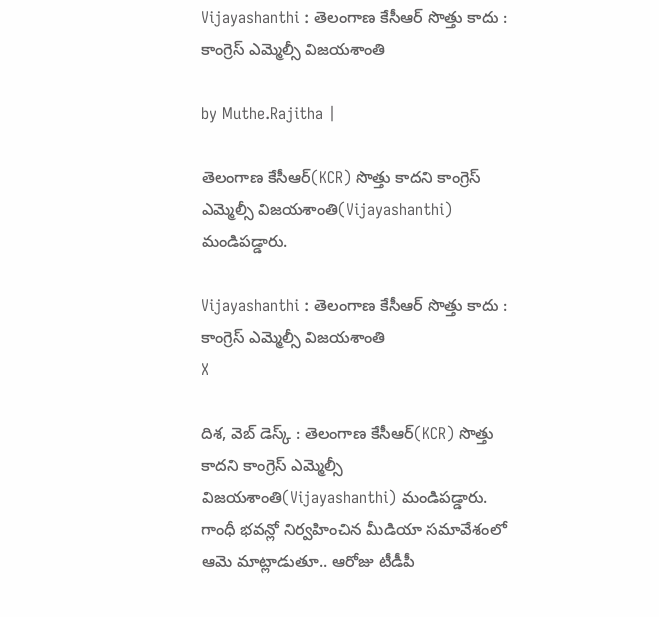Vijayashanthi : తెలంగాణ కేసీఆర్ సొత్తు కాదు : కాంగ్రెస్ ఎమ్మెల్సీ విజయశాంతి

by Muthe.Rajitha |

తెలంగాణ కేసీఆర్(KCR) సొత్తు కాదని కాంగ్రెస్ ఎమ్మెల్సీ విజయశాంతి(Vijayashanthi) మండిపడ్డారు.

Vijayashanthi : తెలంగాణ కేసీఆర్ సొత్తు కాదు : కాంగ్రెస్ ఎమ్మెల్సీ విజయశాంతి
X

దిశ, వెబ్ డెస్క్ : తెలంగాణ కేసీఆర్(KCR) సొత్తు కాదని కాంగ్రెస్ ఎమ్మెల్సీ విజయశాంతి(Vijayashanthi) మండిపడ్డారు. గాంధీ భవన్లో నిర్వహించిన మీడియా సమావేశంలో ఆమె మాట్లాడుతూ.. ఆరోజు టీడీపీ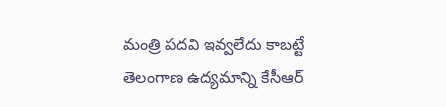మంత్రి పదవి ఇవ్వలేదు కాబట్టే తెలంగాణ ఉద్యమాన్ని కేసీఆర్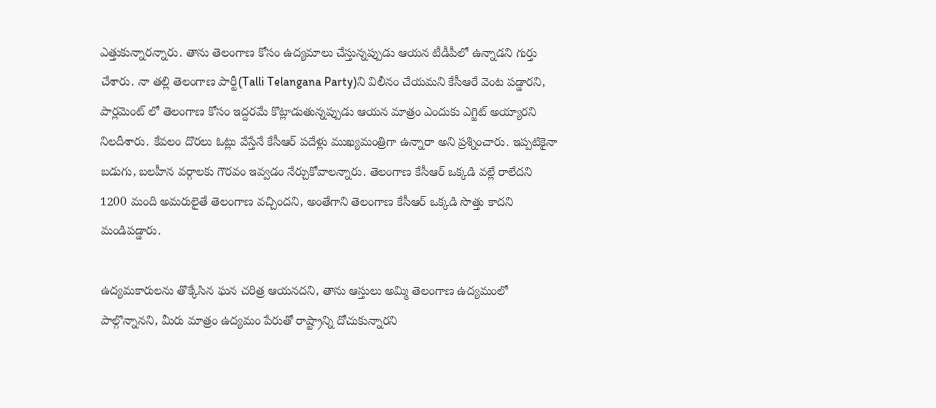ఎత్తుకున్నారన్నారు. తాను తెలంగాణ కోసం ఉద్యమాలు చేస్తున్నప్పుడు ఆయన టీడీపీలో ఉన్నాడని గుర్తు చేశారు. నా తల్లి తెలంగాణ పార్టీ(Talli Telangana Party)ని విలీనం చేయమని కేసీఆరే వెంట పడ్డారని, పార్లమెంట్ లో తెలంగాణ కోసం ఇద్దరమే కొట్లాడుతున్నప్పుడు ఆయన మాత్రం ఎందుకు ఎగ్జిట్ అయ్యారని నిలదీశారు. కేవలం దొరలు ఓట్లు వేస్తేనే కేసీఆర్ పదేళ్లు ముఖ్యమంత్రిగా ఉన్నారా అని ప్రశ్నించారు. ఇప్పటికైనా బడుగు, బలహీన వర్గాలకు గౌరవం ఇవ్వడం నేర్చుకోవాలన్నారు. తెలంగాణ కేసీఆర్ ఒక్కడి వల్లే రాలేదని 1200 మంది అమరులైతే తెలంగాణ వచ్చిందని, అంతేగాని తెలంగాణ కేసీఆర్ ఒక్కడి సొత్తు కాదని మండిపడ్డారు.

ఉద్యమకారులను తొక్కేసిన ఘన చరిత్ర ఆయనదని, తాను ఆస్తులు అమ్మి తెలంగాణ ఉద్యమంలో పాల్గొన్నానని, మీరు మాత్రం ఉద్యమం పేరుతో రాష్ట్రాన్ని దోచుకున్నారని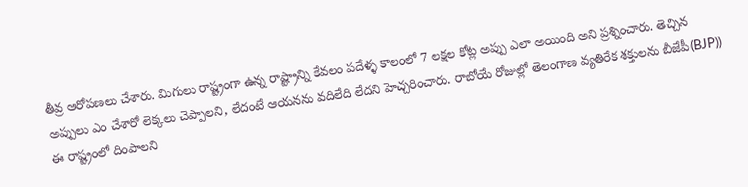తీవ్ర ఆరోపణలు చేశారు. మిగులు రాష్ట్రంగా ఉన్న రాష్ట్రాన్ని కేవలం పదేళ్ళ కాలంలో 7 లక్షల కోట్ల అప్పు ఎలా అయింది అని ప్రశ్నించారు. తెచ్చిన అప్పులు ఎం చేశారో లెక్కలు చెప్పాలని, లేదంటే ఆయనను వదిలేది లేదని హెచ్చరించారు. రాబోయే రోజుల్లో తెలంగాణ వ్యతిరేక శక్తులను బీజేపీ(BJP)) ఈ రాష్ట్రంలో దింపాలని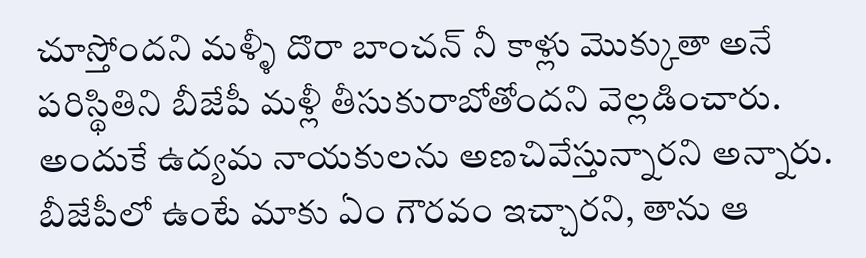చూస్తోందని మళ్ళీ దొరా బాంచన్ నీ కాళ్లు మొక్కుతా అనే పరిస్థితిని బీజేపీ మళ్లీ తీసుకురాబోతోందని వెల్లడించారు. అందుకే ఉద్యమ నాయకులను అణచివేస్తున్నారని అన్నారు. బీజేపీలో ఉంటే మాకు ఏం గౌరవం ఇచ్చారని, తాను ఆ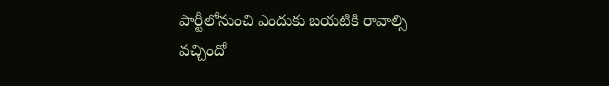పార్టీలోనుంచి ఎందుకు బయటికి రావాల్సి వచ్చిందో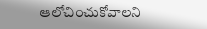ఆలోచించుకోవాలని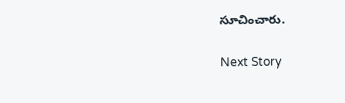సూచించారు.

Next Story